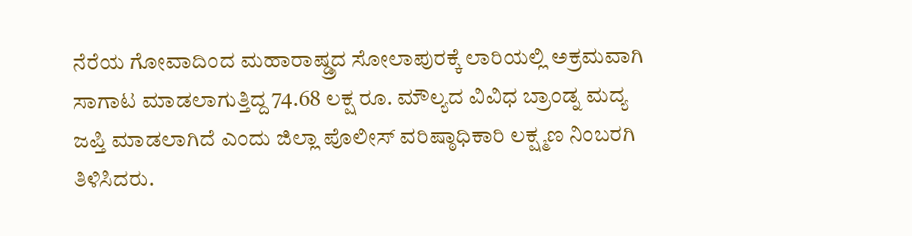ನೆರೆಯ ಗೋವಾದಿಂದ ಮಹಾರಾಷ್ಡ್ರದ ಸೋಲಾಪುರಕ್ಕೆ ಲಾರಿಯಲ್ಲಿ ಅಕ್ರಮವಾಗಿ ಸಾಗಾಟ ಮಾಡಲಾಗುತ್ತಿದ್ದ 74.68 ಲಕ್ಷ ರೂ. ಮೌಲ್ಯದ ವಿವಿಧ ಬ್ರಾಂಡ್ನ ಮದ್ಯ ಜಪ್ತಿ ಮಾಡಲಾಗಿದೆ ಎಂದು ಜಿಲ್ಲಾ ಪೊಲೀಸ್ ವರಿಷ್ಠಾಧಿಕಾರಿ ಲಕ್ಷ್ಮಣ ನಿಂಬರಗಿ ತಿಳಿಸಿದರು.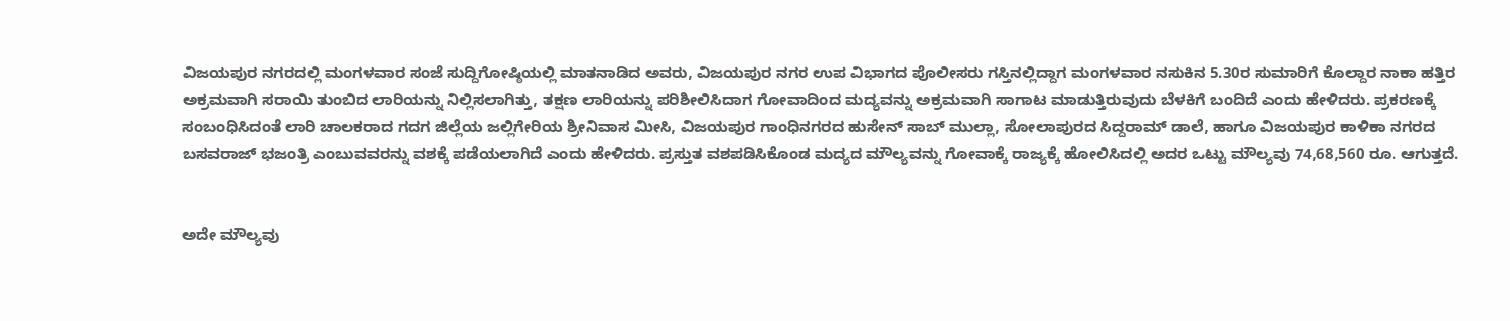ವಿಜಯಪುರ ನಗರದಲ್ಲಿ ಮಂಗಳವಾರ ಸಂಜೆ ಸುದ್ದಿಗೋಷ್ಠಿಯಲ್ಲಿ ಮಾತನಾಡಿದ ಅವರು, ವಿಜಯಪುರ ನಗರ ಉಪ ವಿಭಾಗದ ಪೊಲೀಸರು ಗಸ್ತಿನಲ್ಲಿದ್ದಾಗ ಮಂಗಳವಾರ ನಸುಕಿನ 5.30ರ ಸುಮಾರಿಗೆ ಕೊಲ್ದಾರ ನಾಕಾ ಹತ್ತಿರ ಅಕ್ರಮವಾಗಿ ಸರಾಯಿ ತುಂಬಿದ ಲಾರಿಯನ್ನು ನಿಲ್ಲಿಸಲಾಗಿತ್ತು, ತಕ್ಷಣ ಲಾರಿಯನ್ನು ಪರಿಶೀಲಿಸಿದಾಗ ಗೋವಾದಿಂದ ಮದ್ಯವನ್ನು ಅಕ್ರಮವಾಗಿ ಸಾಗಾಟ ಮಾಡುತ್ತಿರುವುದು ಬೆಳಕಿಗೆ ಬಂದಿದೆ ಎಂದು ಹೇಳಿದರು. ಪ್ರಕರಣಕ್ಕೆ ಸಂಬಂಧಿಸಿದಂತೆ ಲಾರಿ ಚಾಲಕರಾದ ಗದಗ ಜಿಲ್ಲೆಯ ಜಲ್ಲಿಗೇರಿಯ ಶ್ರೀನಿವಾಸ ಮೀಸಿ, ವಿಜಯಪುರ ಗಾಂಧಿನಗರದ ಹುಸೇನ್ ಸಾಬ್ ಮುಲ್ಲಾ, ಸೋಲಾಪುರದ ಸಿದ್ದರಾಮ್ ಡಾಲೆ, ಹಾಗೂ ವಿಜಯಪುರ ಕಾಳಿಕಾ ನಗರದ ಬಸವರಾಜ್ ಭಜಂತ್ರಿ ಎಂಬುವವರನ್ನು ವಶಕ್ಕೆ ಪಡೆಯಲಾಗಿದೆ ಎಂದು ಹೇಳಿದರು. ಪ್ರಸ್ತುತ ವಶಪಡಿಸಿಕೊಂಡ ಮದ್ಯದ ಮೌಲ್ಯವನ್ನು ಗೋವಾಕ್ಕೆ ರಾಜ್ಯಕ್ಕೆ ಹೋಲಿಸಿದಲ್ಲಿ ಅದರ ಒಟ್ಟು ಮೌಲ್ಯವು 74,68,560 ರೂ. ಆಗುತ್ತದೆ.


ಅದೇ ಮೌಲ್ಯವು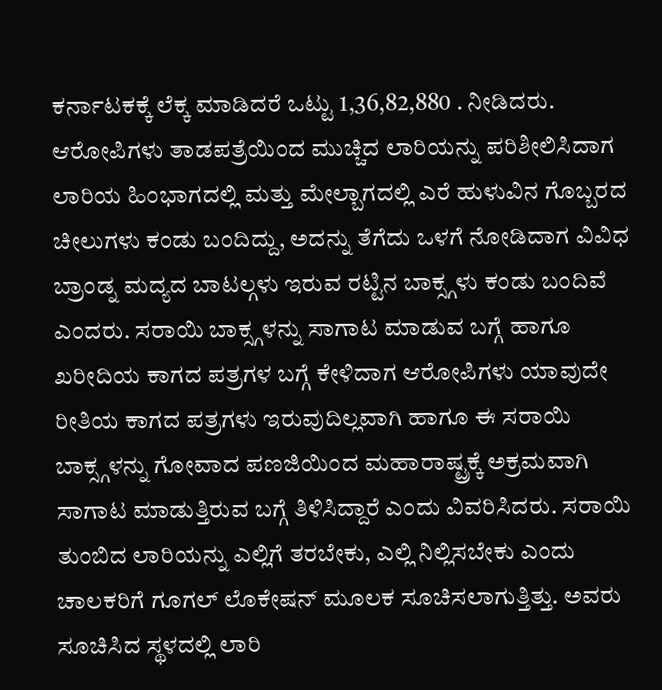ಕರ್ನಾಟಕಕ್ಕೆ ಲೆಕ್ಕ ಮಾಡಿದರೆ ಒಟ್ಟು 1,36,82,880 . ನೀಡಿದರು. ಆರೋಪಿಗಳು ತಾಡಪತ್ರೆಯಿಂದ ಮುಚ್ಚಿದ ಲಾರಿಯನ್ನು ಪರಿಶೀಲಿಸಿದಾಗ ಲಾರಿಯ ಹಿಂಭಾಗದಲ್ಲಿ ಮತ್ತು ಮೇಲ್ಬಾಗದಲ್ಲಿ ಎರೆ ಹುಳುವಿನ ಗೊಬ್ಬರದ ಚೀಲುಗಳು ಕಂಡು ಬಂದಿದ್ದು, ಅದನ್ನು ತೆಗೆದು ಒಳಗೆ ನೋಡಿದಾಗ ವಿವಿಧ ಬ್ರಾಂಡ್ನ ಮದ್ಯದ ಬಾಟಲ್ಗಳು ಇರುವ ರಟ್ಟಿನ ಬಾಕ್ಸ್ಗಳು ಕಂಡು ಬಂದಿವೆ ಎಂದರು. ಸರಾಯಿ ಬಾಕ್ಸ್ಗಳನ್ನು ಸಾಗಾಟ ಮಾಡುವ ಬಗ್ಗೆ ಹಾಗೂ ಖರೀದಿಯ ಕಾಗದ ಪತ್ರಗಳ ಬಗ್ಗೆ ಕೇಳಿದಾಗ ಆರೋಪಿಗಳು ಯಾವುದೇ ರೀತಿಯ ಕಾಗದ ಪತ್ರಗಳು ಇರುವುದಿಲ್ಲವಾಗಿ ಹಾಗೂ ಈ ಸರಾಯಿ ಬಾಕ್ಸ್ಗಳನ್ನು ಗೋವಾದ ಪಣಜಿಯಿಂದ ಮಹಾರಾಷ್ಟ್ರಕ್ಕೆ ಅಕ್ರಮವಾಗಿ ಸಾಗಾಟ ಮಾಡುತ್ತಿರುವ ಬಗ್ಗೆ ತಿಳಿಸಿದ್ದಾರೆ ಎಂದು ವಿವರಿಸಿದರು. ಸರಾಯಿ ತುಂಬಿದ ಲಾರಿಯನ್ನು ಎಲ್ಲಿಗೆ ತರಬೇಕು, ಎಲ್ಲಿ ನಿಲ್ಲಿಸಬೇಕು ಎಂದು ಚಾಲಕರಿಗೆ ಗೂಗಲ್ ಲೊಕೇಷನ್ ಮೂಲಕ ಸೂಚಿಸಲಾಗುತ್ತಿತ್ತು. ಅವರು ಸೂಚಿಸಿದ ಸ್ಥಳದಲ್ಲಿ ಲಾರಿ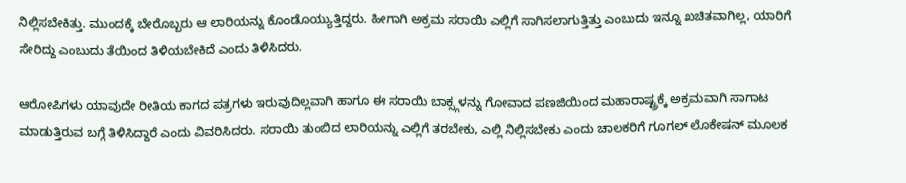ನಿಲ್ಲಿಸಬೇಕಿತ್ತು. ಮುಂದಕ್ಕೆ ಬೇರೊಬ್ಬರು ಆ ಲಾರಿಯನ್ನು ಕೊಂಡೊಯ್ಯುತ್ತಿದ್ದರು. ಹೀಗಾಗಿ ಅಕ್ರಮ ಸರಾಯಿ ಎಲ್ಲಿಗೆ ಸಾಗಿಸಲಾಗುತ್ತಿತ್ತು ಎಂಬುದು ಇನ್ನೂ ಖಚಿತವಾಗಿಲ್ಲ, ಯಾರಿಗೆ ಸೇರಿದ್ದು ಎಂಬುದು ತೆಯಿಂದ ತಿಳಿಯಬೇಕಿದೆ ಎಂದು ತಿಳಿಸಿದರು.

ಆರೋಪಿಗಳು ಯಾವುದೇ ರೀತಿಯ ಕಾಗದ ಪತ್ರಗಳು ಇರುವುದಿಲ್ಲವಾಗಿ ಹಾಗೂ ಈ ಸರಾಯಿ ಬಾಕ್ಸ್ಗಳನ್ನು ಗೋವಾದ ಪಣಜಿಯಿಂದ ಮಹಾರಾಷ್ಟ್ರಕ್ಕೆ ಅಕ್ರಮವಾಗಿ ಸಾಗಾಟ ಮಾಡುತ್ತಿರುವ ಬಗ್ಗೆ ತಿಳಿಸಿದ್ದಾರೆ ಎಂದು ವಿವರಿಸಿದರು. ಸರಾಯಿ ತುಂಬಿದ ಲಾರಿಯನ್ನು ಎಲ್ಲಿಗೆ ತರಬೇಕು, ಎಲ್ಲಿ ನಿಲ್ಲಿಸಬೇಕು ಎಂದು ಚಾಲಕರಿಗೆ ಗೂಗಲ್ ಲೊಕೇಷನ್ ಮೂಲಕ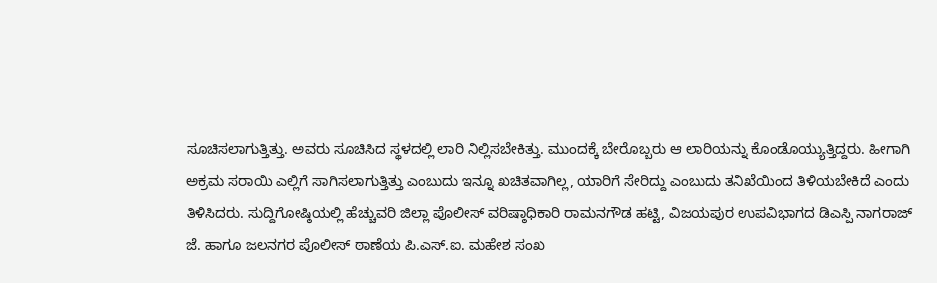ಸೂಚಿಸಲಾಗುತ್ತಿತ್ತು. ಅವರು ಸೂಚಿಸಿದ ಸ್ಥಳದಲ್ಲಿ ಲಾರಿ ನಿಲ್ಲಿಸಬೇಕಿತ್ತು. ಮುಂದಕ್ಕೆ ಬೇರೊಬ್ಬರು ಆ ಲಾರಿಯನ್ನು ಕೊಂಡೊಯ್ಯುತ್ತಿದ್ದರು. ಹೀಗಾಗಿ ಅಕ್ರಮ ಸರಾಯಿ ಎಲ್ಲಿಗೆ ಸಾಗಿಸಲಾಗುತ್ತಿತ್ತು ಎಂಬುದು ಇನ್ನೂ ಖಚಿತವಾಗಿಲ್ಲ, ಯಾರಿಗೆ ಸೇರಿದ್ದು ಎಂಬುದು ತನಿಖೆಯಿಂದ ತಿಳಿಯಬೇಕಿದೆ ಎಂದು ತಿಳಿಸಿದರು. ಸುದ್ದಿಗೋಷ್ಠಿಯಲ್ಲಿ ಹೆಚ್ಚುವರಿ ಜಿಲ್ಲಾ ಪೊಲೀಸ್ ವರಿಷ್ಠಾಧಿಕಾರಿ ರಾಮನಗೌಡ ಹಟ್ಟಿ, ವಿಜಯಪುರ ಉಪವಿಭಾಗದ ಡಿಎಸ್ಪಿ ನಾಗರಾಜ್ ಜೆ. ಹಾಗೂ ಜಲನಗರ ಪೊಲೀಸ್ ಠಾಣೆಯ ಪಿ.ಎಸ್.ಐ. ಮಹೇಶ ಸಂಖ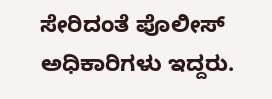ಸೇರಿದಂತೆ ಪೊಲೀಸ್ ಅಧಿಕಾರಿಗಳು ಇದ್ದರು.